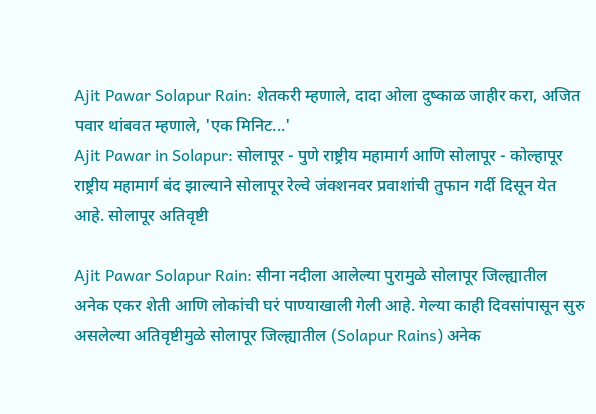Ajit Pawar Solapur Rain: शेतकरी म्हणाले, दादा ओला दुष्काळ जाहीर करा, अजित पवार थांबवत म्हणाले, 'एक मिनिट...'
Ajit Pawar in Solapur: सोलापूर - पुणे राष्ट्रीय महामार्ग आणि सोलापूर - कोल्हापूर राष्ट्रीय महामार्ग बंद झाल्याने सोलापूर रेल्वे जंक्शनवर प्रवाशांची तुफान गर्दी दिसून येत आहे. सोलापूर अतिवृष्टी

Ajit Pawar Solapur Rain: सीना नदीला आलेल्या पुरामुळे सोलापूर जिल्ह्यातील अनेक एकर शेती आणि लोकांची घरं पाण्याखाली गेली आहे. गेल्या काही दिवसांपासून सुरु असलेल्या अतिवृष्टीमुळे सोलापूर जिल्ह्यातील (Solapur Rains) अनेक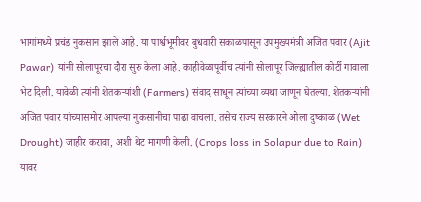भागांमध्ये प्रचंड नुकसान झाले आहे. या पार्श्वभूमीवर बुधवारी सकाळपासून उपमुख्यमंत्री अजित पवार (Ajit Pawar) यांनी सोलापूरचा दौरा सुरु केला आहे. काहीवेळापूर्वीच त्यांनी सोलापूर जिल्ह्यातील कोर्टी गावाला भेट दिली. यावेळी त्यांनी शेतकऱ्यांशी (Farmers) संवाद साधून त्यांच्या व्यथा जाणून घेतल्या. शेतकऱ्यांनी अजित पवार यांच्यासमोर आपल्या नुकसानीचा पाढा वाचला. तसेच राज्य सरकारने ओला दुष्काळ (Wet Drought) जाहीर करावा, अशी थेट मागणी केली. (Crops loss in Solapur due to Rain)
यावर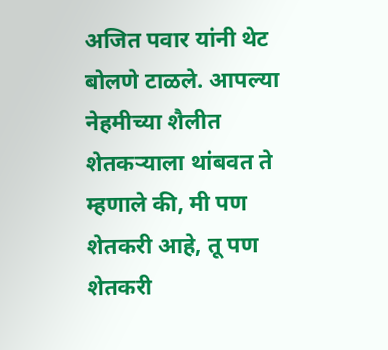अजित पवार यांनी थेट बोलणे टाळले. आपल्या नेहमीच्या शैलीत शेतकऱ्याला थांबवत ते म्हणाले की, मी पण शेतकरी आहे, तू पण शेतकरी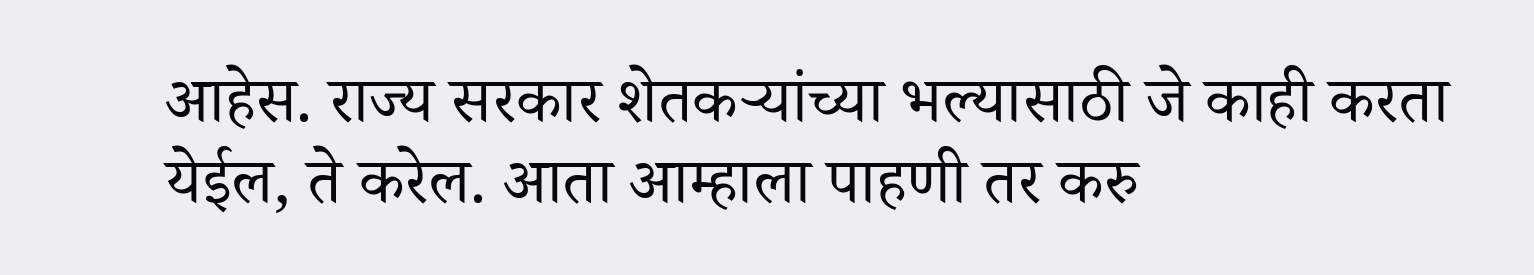आहेस. राज्य सरकार शेतकऱ्यांच्या भल्यासाठी जे काही करता येईल, ते करेल. आता आम्हाला पाहणी तर करु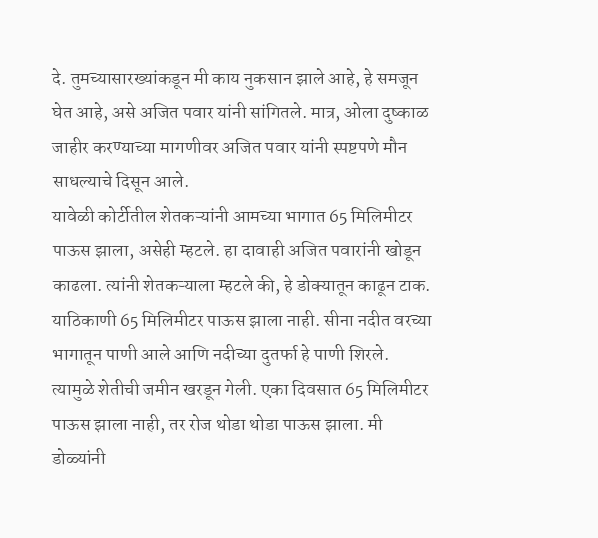दे. तुमच्यासारख्यांकडून मी काय नुकसान झाले आहे, हे समजून घेत आहे, असे अजित पवार यांनी सांगितले. मात्र, ओला दुष्काळ जाहीर करण्याच्या मागणीवर अजित पवार यांनी स्पष्टपणे मौन साधल्याचे दिसून आले.
यावेळी कोर्टीतील शेतकऱ्यांनी आमच्या भागात 65 मिलिमीटर पाऊस झाला, असेही म्हटले. हा दावाही अजित पवारांनी खोडून काढला. त्यांनी शेतकऱ्याला म्हटले की, हे डोक्यातून काढून टाक. याठिकाणी 65 मिलिमीटर पाऊस झाला नाही. सीना नदीत वरच्या भागातून पाणी आले आणि नदीच्या दुतर्फा हे पाणी शिरले. त्यामुळे शेतीची जमीन खरडून गेली. एका दिवसात 65 मिलिमीटर पाऊस झाला नाही, तर रोज थोडा थोडा पाऊस झाला. मी डोळ्यांनी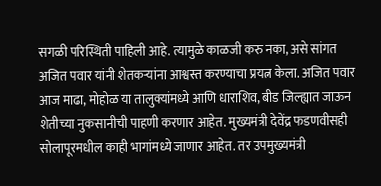सगळी परिस्थिती पाहिली आहे. त्यामुळे काळजी करु नका, असे सांगत अजित पवार यांनी शेतकऱ्यांना आश्वस्त करण्याचा प्रयत्न केला. अजित पवार आज माढा, मोहोळ या तालुक्यांमध्ये आणि धाराशिव, बीड जिल्ह्यात जाऊन शेतीच्या नुकसानीची पाहणी करणार आहेत. मुख्यमंत्री देवेंद्र फडणवीसही सोलापूरमधील काही भागांमध्ये जाणार आहेत. तर उपमुख्यमंत्री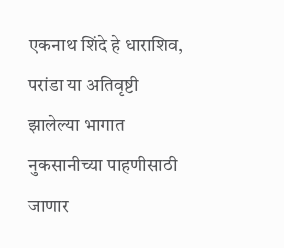एकनाथ शिंदे हे धाराशिव, परांडा या अतिवृष्टी झालेल्या भागात नुकसानीच्या पाहणीसाठी जाणार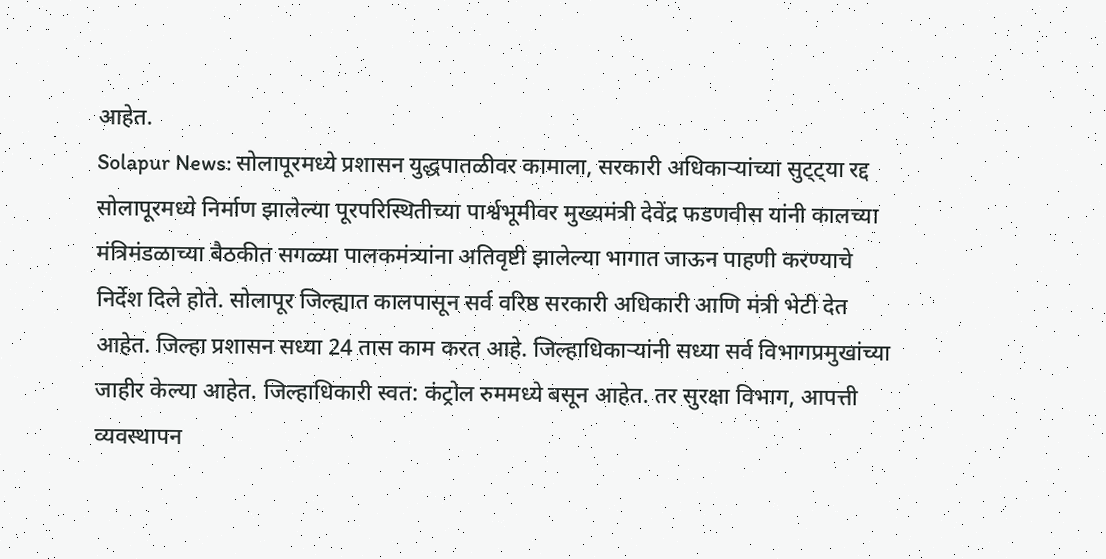आहेत.
Solapur News: सोलापूरमध्ये प्रशासन युद्धपातळीवर कामाला, सरकारी अधिकाऱ्यांच्या सुट्ट्या रद्द
सोलापूरमध्ये निर्माण झालेल्या पूरपरिस्थितीच्या पार्श्वभूमीवर मुख्यमंत्री देवेंद्र फडणवीस यांनी कालच्या मंत्रिमंडळाच्या बैठकीत सगळ्या पालकमंत्र्यांना अतिवृष्टी झालेल्या भागात जाऊन पाहणी करण्याचे निर्देश दिले होते. सोलापूर जिल्ह्यात कालपासून सर्व वरिष्ठ सरकारी अधिकारी आणि मंत्री भेटी देत आहेत. जिल्हा प्रशासन सध्या 24 तास काम करत आहे. जिल्हाधिकाऱ्यांनी सध्या सर्व विभागप्रमुखांच्या जाहीर केल्या आहेत. जिल्हाधिकारी स्वत: कंट्रोल रुममध्ये बसून आहेत. तर सुरक्षा विभाग, आपत्ती व्यवस्थापन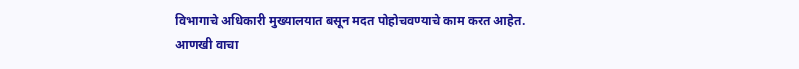विभागाचे अधिकारी मुख्यालयात बसून मदत पोहोचवण्याचे काम करत आहेत.
आणखी वाचा